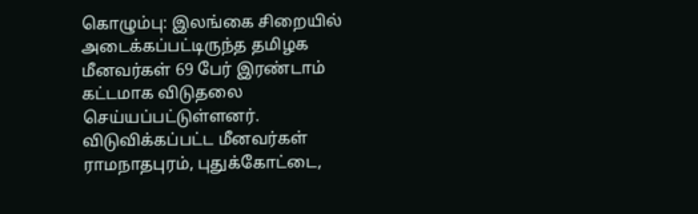கொழும்பு: இலங்கை சிறையில் அடைக்கப்பட்டிருந்த தமிழக மீனவர்கள் 69 பேர் இரண்டாம் கட்டமாக விடுதலை செய்யப்பட்டுள்ளனர்.
விடுவிக்கப்பட்ட மீனவர்கள் ராமநாதபுரம், புதுக்கோட்டை,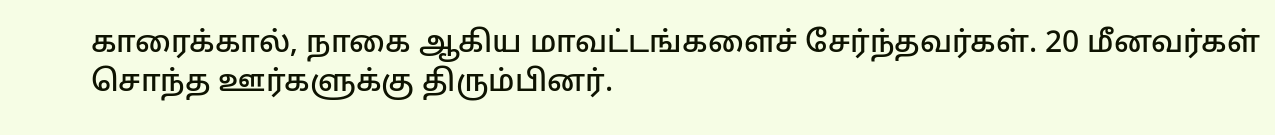காரைக்கால், நாகை ஆகிய மாவட்டங்களைச் சேர்ந்தவர்கள். 20 மீனவர்கள் சொந்த ஊர்களுக்கு திரும்பினர்.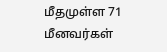மீதமுள்ள 71 மீனவர்கள்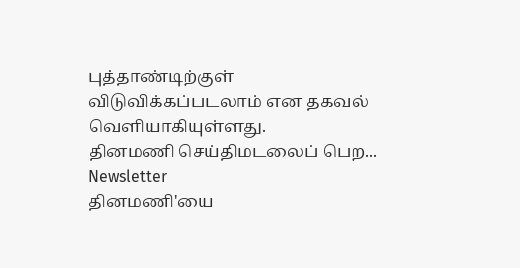புத்தாண்டிற்குள் விடுவிக்கப்படலாம் என தகவல் வெளியாகியுள்ளது.
தினமணி செய்திமடலைப் பெற... Newsletter
தினமணி'யை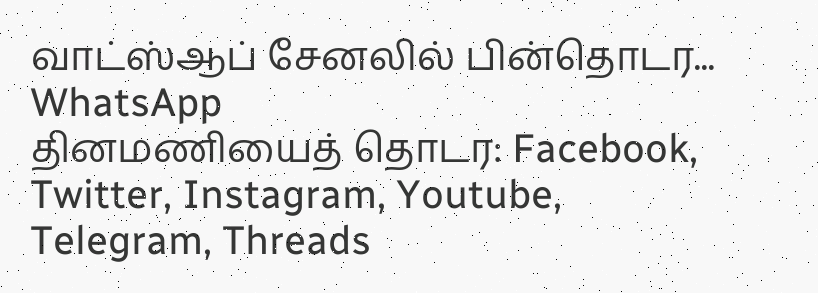வாட்ஸ்ஆப் சேனலில் பின்தொடர... WhatsApp
தினமணியைத் தொடர: Facebook, Twitter, Instagram, Youtube, Telegram, Threads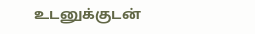உடனுக்குடன்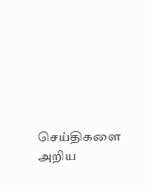செய்திகளை அறிய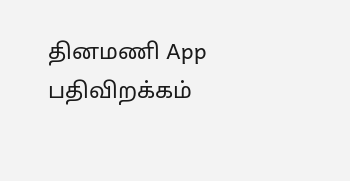தினமணி App பதிவிறக்கம்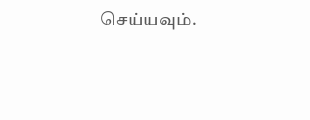செய்யவும்.